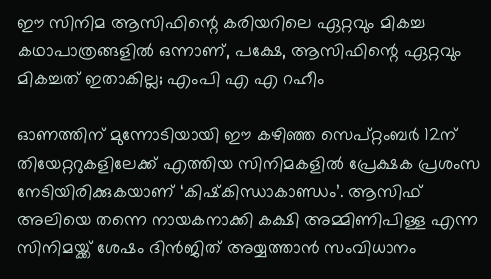ഈ സിനിമ ആസിഫിന്റെ കരിയറിലെ ഏറ്റവും മികച്ച കഥാപാത്രങ്ങളില്‍ ഒന്നാണ്, പക്ഷേ, ആസിഫിന്റെ ഏറ്റവും മികച്ചത് ഇതാകില്ല; എംപി എ എ റഹീം

ഓണത്തിന് മുന്നോടിയായി ഈ കഴിഞ്ഞ സെപ്റ്റംബർ 12ന്  തിയേറ്ററുകളിലേക്ക് എത്തിയ സിനിമകളില്‍ പ്രേക്ഷക പ്രശംസ നേടിയിരിക്കുകയാണ് ‘കിഷ്‌കിന്ധാകാണ്ഡം’. ആസിഫ് അലിയെ തന്നെ നായകനാക്കി കക്ഷി അമ്മിണിപിള്ള എന്ന സിനിമയ്ക്ക് ശേഷം ദിന്‍ജിത് അയ്യത്താൻ സംവിധാനം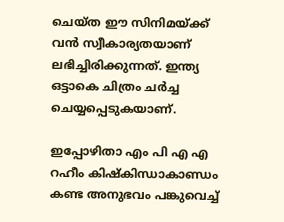ചെയ്ത ഈ സിനിമയ്ക്ക് വന്‍ സ്വീകാര്യതയാണ് ലഭിച്ചിരിക്കുന്നത്. ഇന്ത്യ ഒട്ടാകെ ചിത്രം ചർച്ച ചെയ്യപ്പെടുകയാണ്.

ഇപ്പോഴിതാ എം പി എ എ റഹീം കിഷ്‌കിന്ധാകാണ്ഡം കണ്ട അനുഭവം പങ്കുവെച്ച്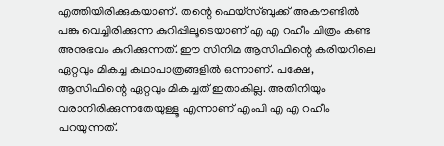എത്തിയിരിക്കുകയാണ്. തന്റെ ഫെയ്‌സ്‌ബുക്ക്‌ അകൗണ്ടിൽ പങ്കു വെച്ചിരിക്കുന്ന കുറിപ്പിലൂടെയാണ് എ എ റഹീം ചിത്രം കണ്ട അനുഭവം കുറിക്കുന്നത്. ഈ സിനിമ ആസിഫിന്റെ കരിയറിലെ ഏറ്റവും മികച്ച കഥാപാത്രങ്ങളില്‍ ഒന്നാണ്. പക്ഷേ, ആസിഫിന്റെ ഏറ്റവും മികച്ചത് ഇതാകില്ല. അതിനിയും വരാനിരിക്കുന്നതേയുള്ളൂ എന്നാണ് എംപി എ എ റഹീം പറയുന്നത്.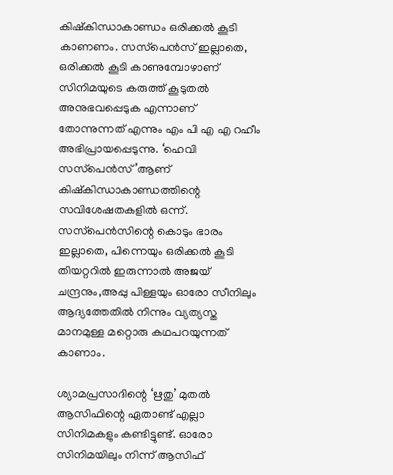കിഷ്‌കിന്ധാകാണ്ഡം ഒരിക്കല്‍ കൂടി കാണണം. സസ്‌പെന്‍സ് ഇല്ലാതെ, ഒരിക്കല്‍ കൂടി കാണുമ്പോഴാണ് സിനിമയുടെ കരുത്ത് കൂടുതല്‍ അനുഭവപ്പെടുക എന്നാണ് തോന്നുന്നത് എന്നും എം പി എ എ റഹീം അഭിപ്രായപ്പെടുന്നു. ‘ഹെവി സസ്‌പെന്‍സ്’ആണ് കിഷ്‌കിന്ധാകാണ്ഡത്തിന്റെ സവിശേഷതകളില്‍ ഒന്ന്. സസ്‌പെന്‍സിന്റെ കൊടും ഭാരം ഇല്ലാതെ, പിന്നെയും ഒരിക്കല്‍ കൂടി തിയറ്ററില്‍ ഇരുന്നാല്‍ അജയ് ചന്ദ്രനും,അപ്പു പിള്ളയും ഓരോ സീനിലും ആദ്യത്തേതില്‍ നിന്നും വ്യത്യസ്ത മാനമുള്ള മറ്റൊരു കഥപറയുന്നത് കാണാം.

ശ്യാമപ്രസാദിന്റെ ‘ഋതു’ മുതല്‍ ആസിഫിന്റെ ഏതാണ്ട് എല്ലാ സിനിമകളും കണ്ടിട്ടുണ്ട്. ഓരോ സിനിമയിലും നിന്ന് ആസിഫ്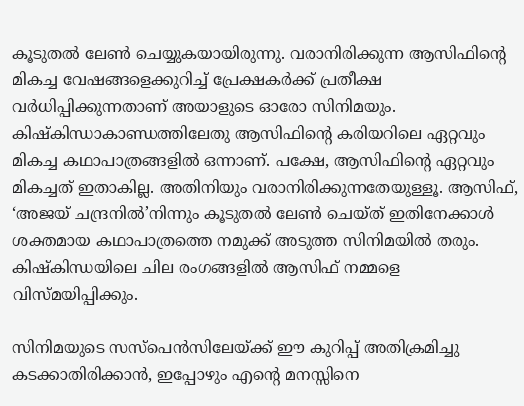കൂടുതല്‍ ലേണ്‍ ചെയ്യുകയായിരുന്നു. വരാനിരിക്കുന്ന ആസിഫിന്റെ മികച്ച വേഷങ്ങളെക്കുറിച്ച് പ്രേക്ഷകര്‍ക്ക് പ്രതീക്ഷ വര്‍ധിപ്പിക്കുന്നതാണ് അയാളുടെ ഓരോ സിനിമയും. കിഷ്‌കിന്ധാകാണ്ഡത്തിലേതു ആസിഫിന്റെ കരിയറിലെ ഏറ്റവും മികച്ച കഥാപാത്രങ്ങളില്‍ ഒന്നാണ്. പക്ഷേ, ആസിഫിന്റെ ഏറ്റവും മികച്ചത് ഇതാകില്ല. അതിനിയും വരാനിരിക്കുന്നതേയുള്ളൂ. ആസിഫ്, ‘അജയ് ചന്ദ്രനില്‍’നിന്നും കൂടുതല്‍ ലേണ്‍ ചെയ്ത് ഇതിനേക്കാള്‍ ശക്തമായ കഥാപാത്രത്തെ നമുക്ക് അടുത്ത സിനിമയില്‍ തരും. കിഷ്‌കിന്ധയിലെ ചില രംഗങ്ങളില്‍ ആസിഫ് നമ്മളെ വിസ്മയിപ്പിക്കും.

സിനിമയുടെ സസ്‌പെന്‍സിലേയ്ക്ക് ഈ കുറിപ്പ് അതിക്രമിച്ചു കടക്കാതിരിക്കാന്‍, ഇപ്പോഴും എന്റെ മനസ്സിനെ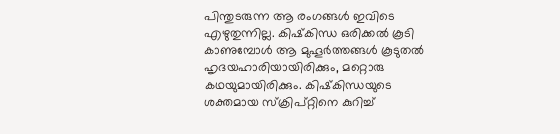പിന്തുടരുന്ന ആ രംഗങ്ങള്‍ ഇവിടെ എഴുതുന്നില്ല. കിഷ്‌കിന്ധ ഒരിക്കല്‍ കൂടി കാണുമ്പോള്‍ ആ മുഹൂര്‍ത്തങ്ങള്‍ കൂടുതല്‍ ഹൃദയഹാരിയായിരിക്കും, മറ്റൊരു കഥയുമായിരിക്കും. കിഷ്‌കിന്ധയുടെ ശക്തമായ സ്‌ക്രിപ്റ്റിനെ കുറിച്ച്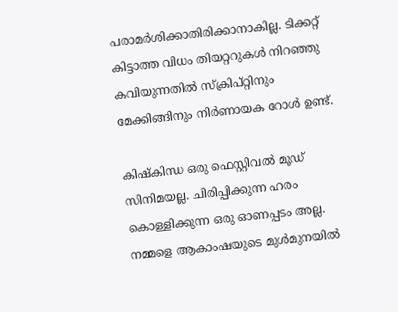പരാമര്‍ശിക്കാതിരിക്കാനാകില്ല. ടിക്കറ്റ് കിട്ടാത്ത വിധം തിയറ്ററുകള്‍ നിറഞ്ഞു കവിയുന്നതില്‍ സ്‌ക്രിപ്റ്റിനും മേക്കിങ്ങിനും നിര്‍ണായക റോള്‍ ഉണ്ട്.

കിഷ്‌കിന്ധ ഒരു ഫെസ്റ്റിവല്‍ മൂഡ് സിനിമയല്ല. ചിരിപ്പിക്കുന്ന ഹരം കൊള്ളിക്കുന്ന ഒരു ഓണപ്പടം അല്ല. നമ്മളെ ആകാംഷയുടെ മുള്‍മുനയില്‍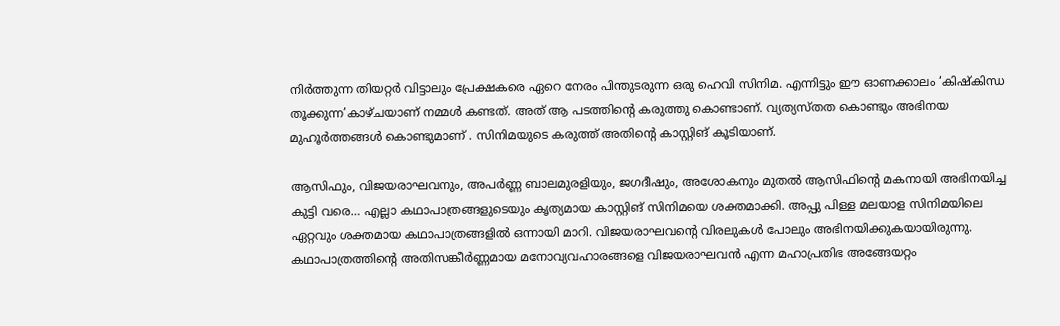നിര്‍ത്തുന്ന തിയറ്റര്‍ വിട്ടാലും പ്രേക്ഷകരെ ഏറെ നേരം പിന്തുടരുന്ന ഒരു ഹെവി സിനിമ. എന്നിട്ടും ഈ ഓണക്കാലം ‘കിഷ്‌കിന്ധ തൂക്കുന്ന’കാഴ്ചയാണ് നമ്മള്‍ കണ്ടത്. അത് ആ പടത്തിന്റെ കരുത്തു കൊണ്ടാണ്. വ്യത്യസ്തത കൊണ്ടും അഭിനയ മുഹൂര്‍ത്തങ്ങള്‍ കൊണ്ടുമാണ് . സിനിമയുടെ കരുത്ത് അതിന്റെ കാസ്റ്റിങ് കൂടിയാണ്.

ആസിഫും, വിജയരാഘവനും, അപര്‍ണ്ണ ബാലമുരളിയും, ജഗദീഷും, അശോകനും മുതല്‍ ആസിഫിന്റെ മകനായി അഭിനയിച്ച കുട്ടി വരെ… എല്ലാ കഥാപാത്രങ്ങളുടെയും കൃത്യമായ കാസ്റ്റിങ് സിനിമയെ ശക്തമാക്കി. അപ്പു പിള്ള മലയാള സിനിമയിലെ ഏറ്റവും ശക്തമായ കഥാപാത്രങ്ങളില്‍ ഒന്നായി മാറി. വിജയരാഘവന്റെ വിരലുകള്‍ പോലും അഭിനയിക്കുകയായിരുന്നു. കഥാപാത്രത്തിന്റെ അതിസങ്കീര്‍ണ്ണമായ മനോവ്യവഹാരങ്ങളെ വിജയരാഘവന്‍ എന്ന മഹാപ്രതിഭ അങ്ങേയറ്റം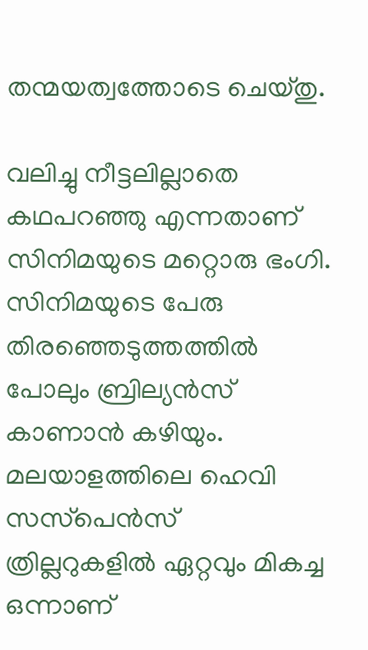തന്മയത്വത്തോടെ ചെയ്തു.

വലിച്ചു നീട്ടലില്ലാതെ കഥപറഞ്ഞു എന്നതാണ് സിനിമയുടെ മറ്റൊരു ഭംഗി. സിനിമയുടെ പേരു തിരഞ്ഞെടുത്തത്തില്‍ പോലും ബ്രില്യന്‍സ് കാണാന്‍ കഴിയും. മലയാളത്തിലെ ഹെവി സസ്‌പെന്‍സ് ത്രില്ലറുകളില്‍ ഏറ്റവും മികച്ച ഒന്നാണ്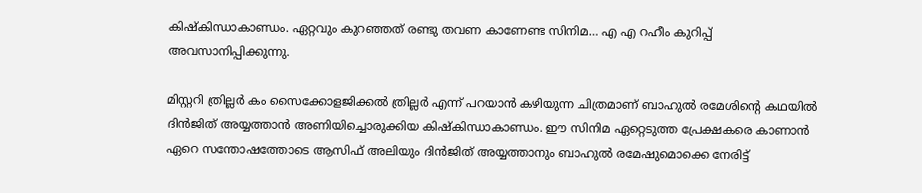കിഷ്‌കിന്ധാകാണ്ഡം. ഏറ്റവും കുറഞ്ഞത് രണ്ടു തവണ കാണേണ്ട സിനിമ… എ എ റഹീം കുറിപ്പ് അവസാനിപ്പിക്കുന്നു.

മിസ്റ്ററി ത്രില്ലർ കം സൈക്കോളജിക്കല്‍ ത്രില്ലർ എന്ന് പറയാൻ കഴിയുന്ന ചിത്രമാണ് ബാഹുൽ രമേശിന്റെ കഥയിൽ ദിൻജിത് അയ്യത്താൻ അണിയിച്ചൊരുക്കിയ കിഷ്കിന്ധാകാണ്ഡം. ഈ സിനിമ ഏറ്റെടുത്ത പ്രേക്ഷകരെ കാണാൻ ഏറെ സന്തോഷത്തോടെ ആസിഫ് അലിയും ദിൻജിത് അയ്യത്താനും ബാഹുൽ രമേഷുമൊക്കെ നേരിട്ട്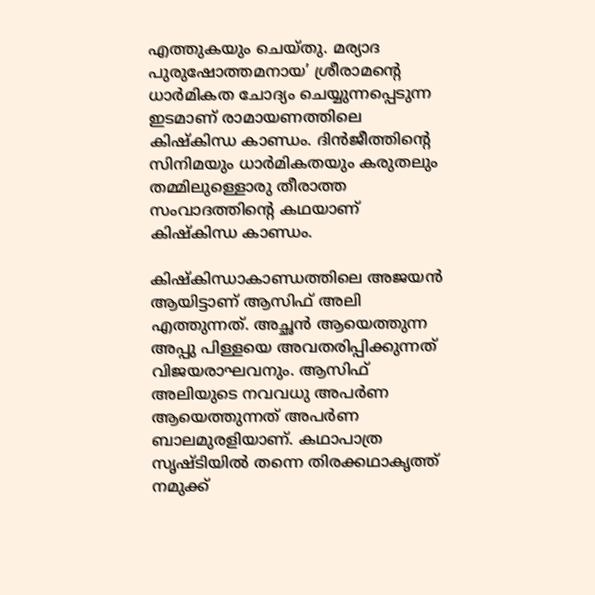എത്തുകയും ചെയ്‌തു. മര്യാദ പുരുഷോത്തമനായ’ ശ്രീരാമന്റെ ധാര്‍മികത ചോദ്യം ചെയ്യുന്നപ്പെടുന്ന ഇടമാണ് രാമായണത്തിലെ കിഷ്‌കിന്ധ കാണ്ഡം. ദിന്‍ജീത്തിന്റെ സിനിമയും ധാര്‍മികതയും കരുതലും തമ്മിലുള്ളൊരു തീരാത്ത സംവാദത്തിന്റെ കഥയാണ് കിഷ്‌കിന്ധ കാണ്ഡം.

കിഷ്‌കിന്ധാകാണ്ഡത്തിലെ അജയന്‍ ആയിട്ടാണ് ആസിഫ് അലി എത്തുന്നത്. അച്ഛൻ ആയെത്തുന്ന അപ്പു പിള്ളയെ അവതരിപ്പിക്കുന്നത് വിജയരാഘവനും. ആസിഫ് അലിയുടെ നവവധു അപർണ ആയെത്തുന്നത് അപർണ ബാലമുരളിയാണ്. കഥാപാത്ര സൃഷ്ടിയില്‍ തന്നെ തിരക്കഥാകൃത്ത് നമുക്ക്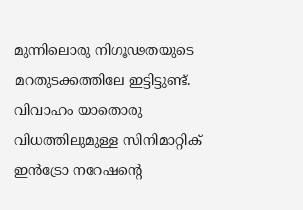മുന്നിലൊരു നിഗൂഢതയുടെ മറതുടക്കത്തിലേ ഇട്ടിട്ടുണ്ട്. വിവാഹം യാതൊരു വിധത്തിലുമുള്ള സിനിമാറ്റിക് ഇന്‍ട്രോ നറേഷന്റെ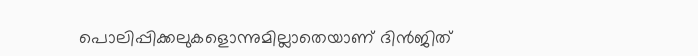പൊലിപ്പിക്കലുകളൊന്നുമില്ലാതെയാണ് ദിൻജിത്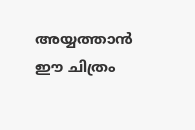അയ്യത്താൻ ഈ ചിത്രം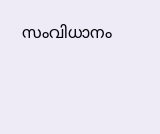സംവിധാനം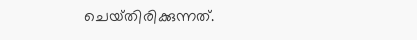ചെയ്‌തിരിക്കുന്നത്‌.